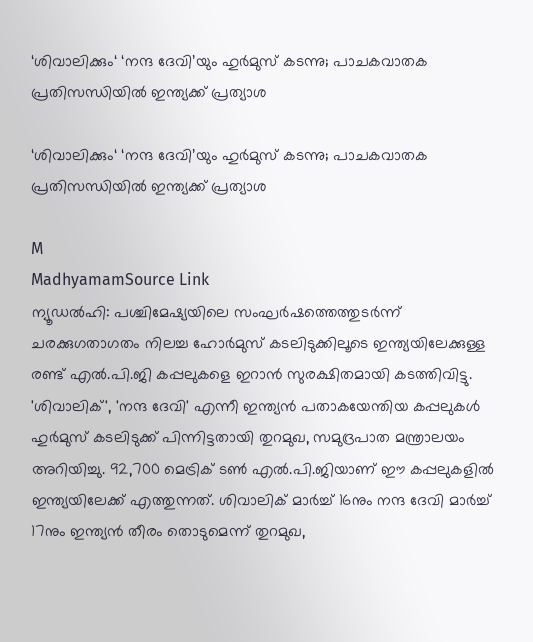‘ശിവാലിക്കും‘ ‘നന്ദ ദേവി’യും ഹുർമുസ് കടന്നു; പാചകവാതക പ്രതിസന്ധിയിൽ ഇന്ത്യക്ക് പ്രത്യാശ

‘ശിവാലിക്കും‘ ‘നന്ദ ദേവി’യും ഹുർമുസ് കടന്നു; പാചകവാതക പ്രതിസന്ധിയിൽ ഇന്ത്യക്ക് പ്രത്യാശ

M
MadhyamamSource Link
ന്യൂഡൽഹി: പശ്ചിമേഷ്യയിലെ സംഘർഷത്തെത്തുടർന്ന് ചരക്കുഗതാഗതം നിലച്ച ഹോർമുസ് കടലിടുക്കിലൂടെ ഇന്ത്യയിലേക്കുള്ള രണ്ട് എൽ.പി.ജി കപ്പലുകളെ ഇറാൻ സുരക്ഷിതമായി കടത്തിവിട്ടു. 'ശിവാലിക്', 'നന്ദ ദേവി' എന്നീ ഇന്ത്യൻ പതാകയേന്തിയ കപ്പലുകൾ ഹുർമുസ് കടലിടുക്ക് പിന്നിട്ടതായി തുറമുഖ, സമുദ്രപാത മന്ത്രാലയം അറിയിച്ചു. 92,700 മെട്രിക് ടൺ എൽ.പി.ജിയാണ് ഈ കപ്പലുകളിൽ ഇന്ത്യയിലേക്ക് എത്തുന്നത്. ശിവാലിക് മാർച്ച് 16നും നന്ദ ദേവി മാർച്ച് 17നും ഇന്ത്യൻ തീരം തൊടുമെന്ന് തുറമുഖ,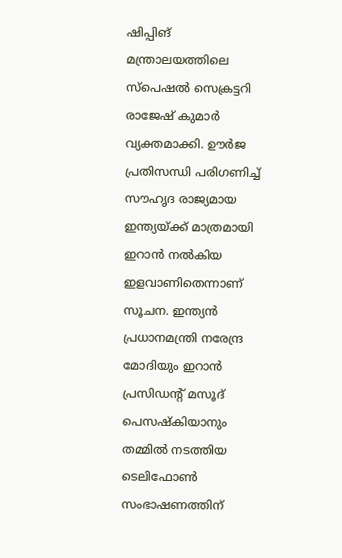ഷിപ്പിങ് മന്ത്രാലയത്തിലെ സ്‌പെഷൽ സെക്രട്ടറി രാജേഷ് കുമാർ വ്യക്തമാക്കി. ഊർജ പ്രതിസന്ധി പരിഗണിച്ച് സൗഹൃദ രാജ്യമായ ഇന്ത്യയ്ക്ക് മാത്രമായി ഇറാൻ നൽകിയ ഇളവാണിതെന്നാണ് സൂചന. ഇന്ത്യൻ പ്രധാനമന്ത്രി നരേന്ദ്ര മോദിയും ഇറാൻ പ്രസിഡന്റ് മസൂദ് പെസഷ്കിയാനും തമ്മിൽ നടത്തിയ ടെലിഫോൺ സംഭാഷണത്തിന്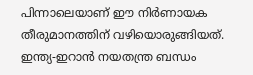പിന്നാലെയാണ് ഈ നിർണായക തീരുമാനത്തിന് വഴിയൊരുങ്ങിയത്. ഇന്ത്യ-ഇറാൻ നയതന്ത്ര ബന്ധം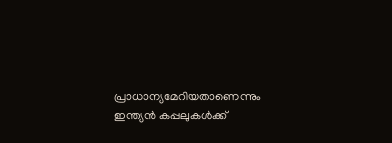പ്രാധാന്യമേറിയതാണെന്നും ഇന്ത്യൻ കപ്പലുകൾക്ക്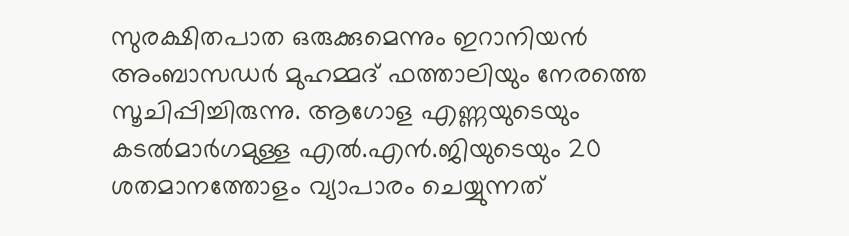സുരക്ഷിതപാത ഒരുക്കുമെന്നും ഇറാനിയൻ അംബാസഡർ മുഹമ്മദ് ഫത്താലിയും നേരത്തെ സൂചിപ്പിച്ചിരുന്നു. ആഗോള എണ്ണയുടെയും കടൽമാർഗമുള്ള എൽ.എൻ.ജിയുടെയും 20 ശതമാനത്തോളം വ്യാപാരം ചെയ്യുന്നത്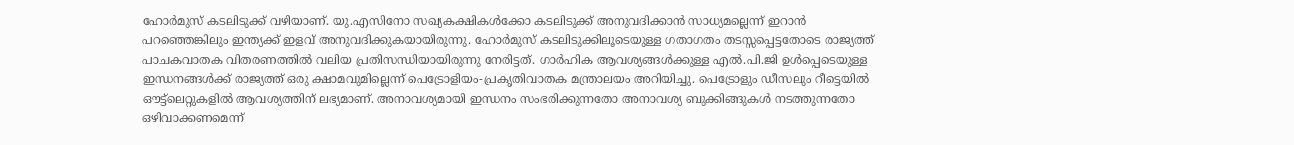ഹോർമുസ് കടലിടുക്ക് വഴിയാണ്. യു.എസിനോ സഖ്യകക്ഷികൾക്കോ കടലിടുക്ക് അനുവദിക്കാൻ സാധ്യമല്ലെന്ന് ഇറാൻ പറഞ്ഞെങ്കിലും ഇന്ത്യക്ക് ഇളവ് അനുവദിക്കുകയായിരുന്നു. ഹോർമുസ് കടലിടുക്കിലൂടെയുള്ള ഗതാഗതം തടസ്സപ്പെട്ടതോടെ രാജ്യത്ത് പാചകവാതക വിതരണത്തിൽ വലിയ പ്രതിസന്ധിയായിരുന്നു നേരിട്ടത്. ഗാർഹിക ആവശ്യങ്ങൾക്കുള്ള എൽ.പി.ജി ഉൾപ്പെടെയുള്ള ഇന്ധനങ്ങൾക്ക് രാജ്യത്ത് ഒരു ക്ഷാമവുമില്ലെന്ന് പെട്രോളിയം-പ്രകൃതിവാതക മന്ത്രാലയം അറിയിച്ചു. പെട്രോളും ഡീസലും റീട്ടെയിൽ ഔട്ട്‌ലെറ്റുകളിൽ ആവശ്യത്തിന് ലഭ്യമാണ്. അനാവശ്യമായി ഇന്ധനം സംഭരിക്കുന്നതോ അനാവശ്യ ബുക്കിങ്ങുകൾ നടത്തുന്നതോ ഒഴിവാക്കണമെന്ന്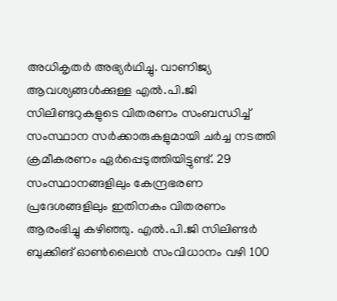അധികൃതർ അഭ്യർഥിച്ചു. വാണിജ്യ ആവശ്യങ്ങൾക്കുള്ള എൽ.പി.ജി സിലിണ്ടറുകളുടെ വിതരണം സംബന്ധിച്ച് സംസ്ഥാന സർക്കാരുകളുമായി ചർച്ച നടത്തി ക്രമീകരണം ഏർപ്പെടുത്തിയിട്ടുണ്ട്. 29 സംസ്ഥാനങ്ങളിലും കേന്ദ്രഭരണ പ്രദേശങ്ങളിലും ഇതിനകം വിതരണം ആരംഭിച്ചു കഴിഞ്ഞു. എൽ.പി.ജി സിലിണ്ടർ ബുക്കിങ് ഓൺലൈൻ സംവിധാനം വഴി 100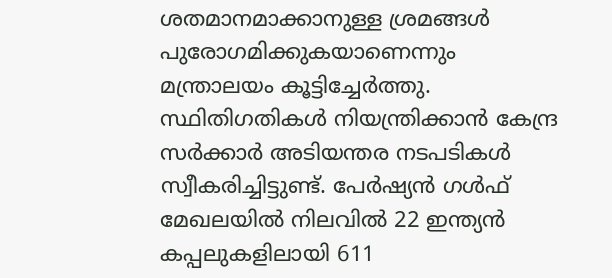ശതമാനമാക്കാനുള്ള ശ്രമങ്ങൾ പുരോഗമിക്കുകയാണെന്നും മന്ത്രാലയം കൂട്ടിച്ചേർത്തു. സ്ഥിതിഗതികൾ നിയന്ത്രിക്കാൻ കേന്ദ്ര സർക്കാർ അടിയന്തര നടപടികൾ സ്വീകരിച്ചിട്ടുണ്ട്. പേർഷ്യൻ ഗൾഫ് മേഖലയിൽ നിലവിൽ 22 ഇന്ത്യൻ കപ്പലുകളിലായി 611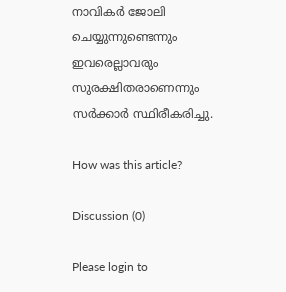നാവികർ ജോലി ചെയ്യുന്നുണ്ടെന്നും ഇവരെല്ലാവരും സുരക്ഷിതരാണെന്നും സർക്കാർ സ്ഥിരീകരിച്ചു.

How was this article?

Discussion (0)

Please login to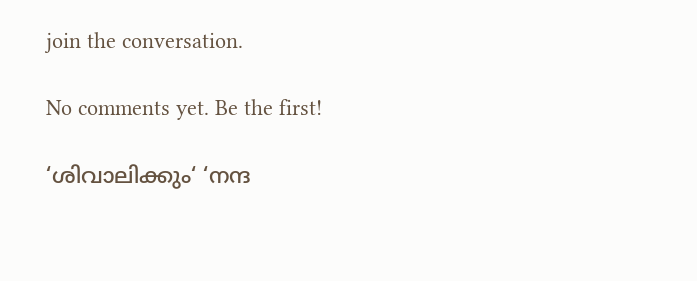join the conversation.

No comments yet. Be the first!

‘ശിവാലിക്കും‘ ‘നന്ദ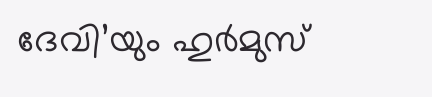ദേവി’യും ഹുർമുസ്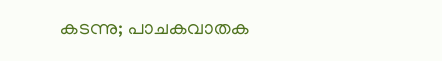കടന്നു; പാചകവാതക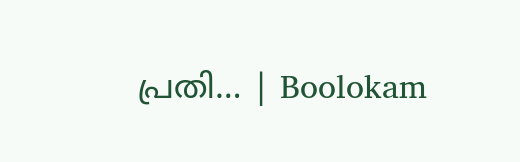പ്രതി… | Boolokam